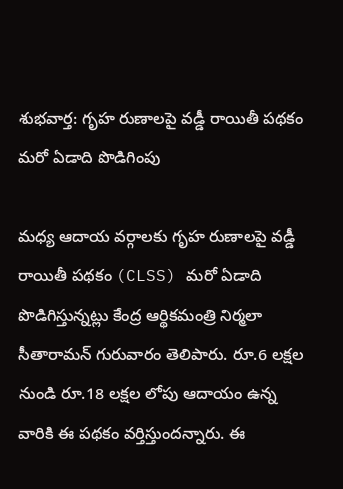శుభవార్త: గృహ రుణాలపై వడ్డీ రాయితీ పథకం మరో ఏడాది పొడిగింపు

మధ్య ఆదాయ వర్గాలకు గృహ రుణాలపై వడ్డీ రాయితీ పథకం (CLSS) మరో ఏడాది పొడిగిస్తున్నట్లు కేంద్ర ఆర్థికమంత్రి నిర్మలా సీతారామన్ గురువారం తెలిపారు. రూ.6 లక్షల నుండి రూ.18 లక్షల లోపు ఆదాయం ఉన్న వారికి ఈ పథకం వర్తిస్తుందన్నారు. ఈ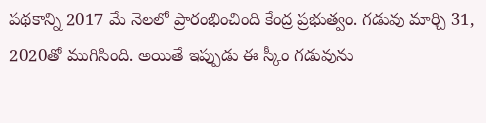పథకాన్ని 2017 మే నెలలో ప్రారంభించింది కేంద్ర ప్రభుత్వం. గడువు మార్చి 31, 2020తో ముగిసింది. అయితే ఇప్పుడు ఈ స్కీం గడువును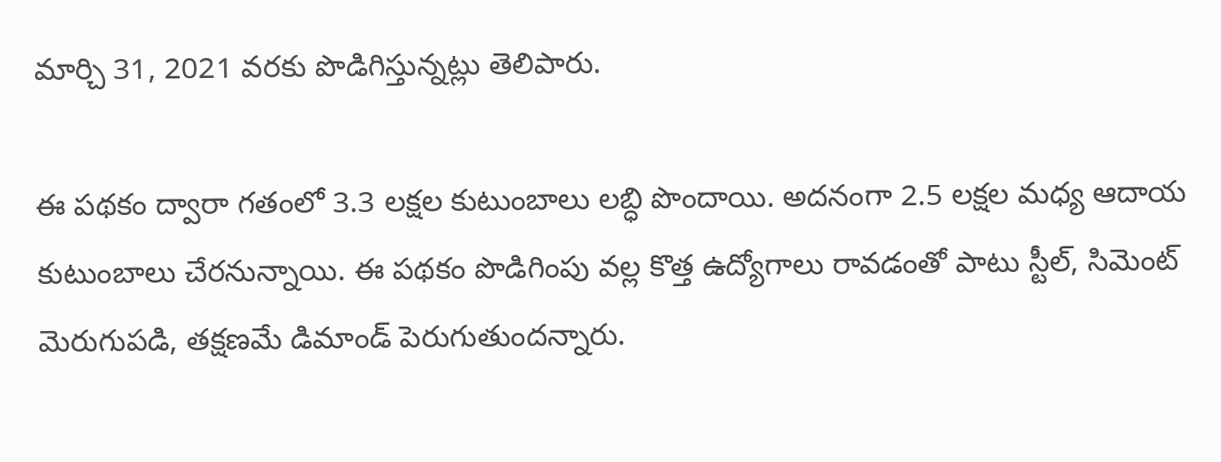మార్చి 31, 2021 వరకు పొడిగిస్తున్నట్లు తెలిపారు.

ఈ పథకం ద్వారా గతంలో 3.3 లక్షల కుటుంబాలు లబ్ధి పొందాయి. అదనంగా 2.5 లక్షల మధ్య ఆదాయ కుటుంబాలు చేరనున్నాయి. ఈ పథకం పొడిగింపు వల్ల కొత్త ఉద్యోగాలు రావడంతో పాటు స్టీల్, సిమెంట్ మెరుగుపడి, తక్షణమే డిమాండ్ పెరుగుతుందన్నారు.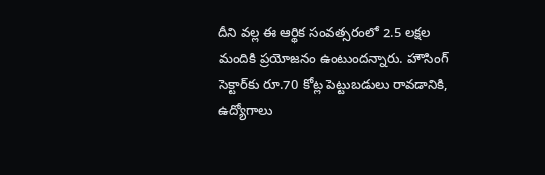దీని వల్ల ఈ ఆర్థిక సంవత్సరంలో 2.5 లక్షల మందికి ప్రయోజనం ఉంటుందన్నారు. హౌసింగ్ సెక్టార్‌కు రూ.70 కోట్ల పెట్టుబడులు రావడానికి, ఉద్యోగాలు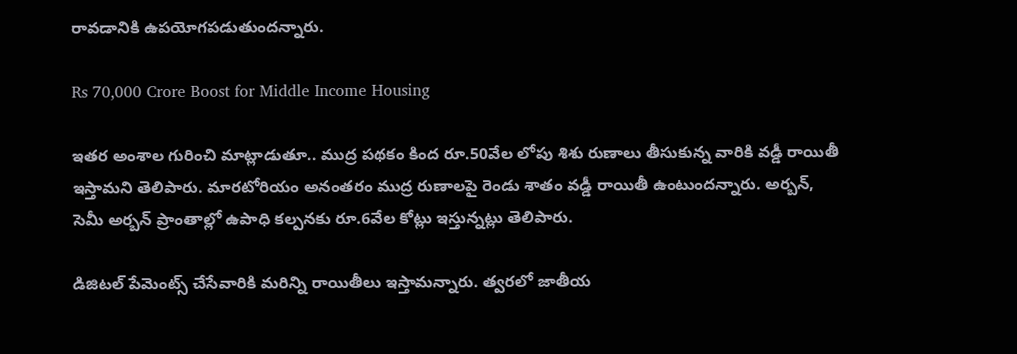రావడానికి ఉపయోగపడుతుందన్నారు.

Rs 70,000 Crore Boost for Middle Income Housing

ఇతర అంశాల గురించి మాట్లాడుతూ.. ముద్ర పథకం కింద రూ.50వేల లోపు శిశు రుణాలు తీసుకున్న వారికి వడ్డీ రాయితీ ఇస్తామని తెలిపారు. మారటోరియం అనంతరం ముద్ర రుణాలపై రెండు శాతం వడ్డీ రాయితీ ఉంటుందన్నారు. అర్బన్, సెమీ అర్బన్ ప్రాంతాల్లో ఉపాధి కల్పనకు రూ.6వేల కోట్లు ఇస్తున్నట్లు తెలిపారు.

డిజిటల్ పేమెంట్స్ చేసేవారికి మరిన్ని రాయితీలు ఇస్తామన్నారు. త్వరలో జాతీయ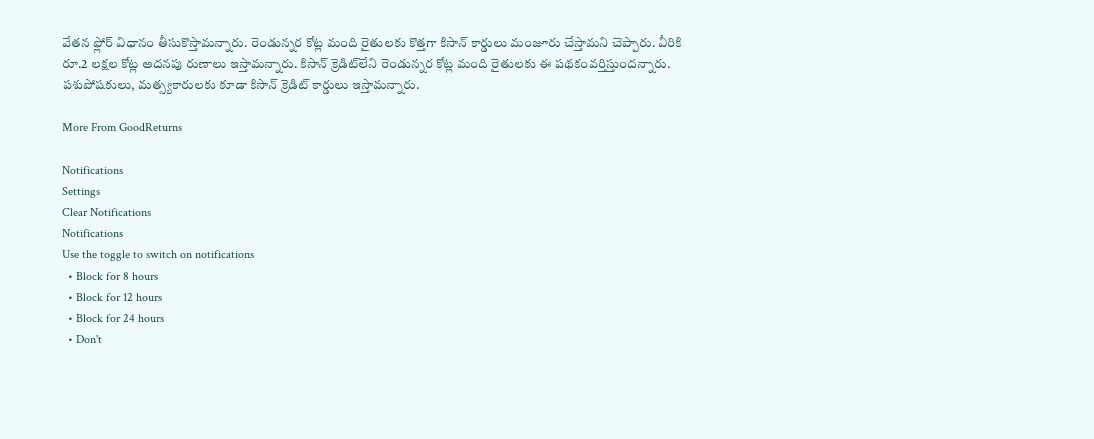వేతన ఫ్లోర్ విధానం తీసుకొస్తామన్నారు. రెండున్నర కోట్ల మంది రైతులకు కొత్తగా కిసాన్ కార్డులు మంజూరు చేస్తామని చెప్పారు. వీరికి రూ.2 లక్షల కోట్ల అదనపు రుణాలు ఇస్తామన్నారు. కిసాన్ క్రెడిట్‌లేని రెండున్నర కోట్ల మంది రైతులకు ఈ పథకంవర్తిస్తుందన్నారు. పశుపోషకులు, మత్స్యకారులకు కూడా కిసాన్ క్రెడిట్ కార్డులు ఇస్తామన్నారు.

More From GoodReturns

Notifications
Settings
Clear Notifications
Notifications
Use the toggle to switch on notifications
  • Block for 8 hours
  • Block for 12 hours
  • Block for 24 hours
  • Don't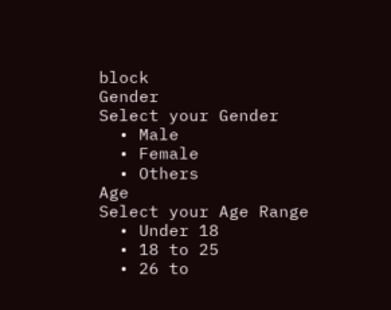block
Gender
Select your Gender
  • Male
  • Female
  • Others
Age
Select your Age Range
  • Under 18
  • 18 to 25
  • 26 to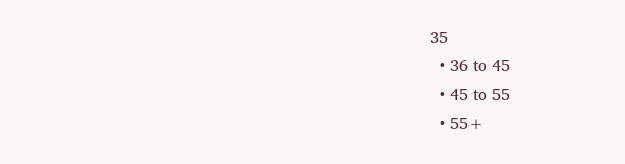35
  • 36 to 45
  • 45 to 55
  • 55+